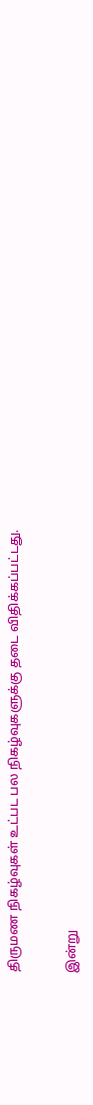திருமண நிகழ்வுகள் உட்பட பல நிகழ்வுகளுக்கு தடை விதிக்கப்பட்டது.


இன்று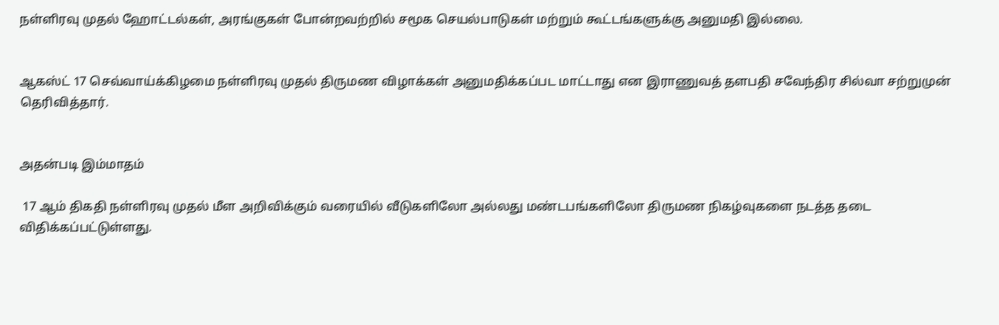நள்ளிரவு முதல் ஹோட்டல்கள், அரங்குகள் போன்றவற்றில் சமூக செயல்பாடுகள் மற்றும் கூட்டங்களுக்கு அனுமதி இல்லை.


ஆகஸ்ட் 17 செவ்வாய்க்கிழமை நள்ளிரவு முதல் திருமண விழாக்கள் அனுமதிக்கப்பட மாட்டாது என இராணுவத் தளபதி சவேந்திர சில்வா சற்றுமுன் தெரிவித்தார்.


அதன்படி இம்மாதம்

 17 ஆம் திகதி நள்ளிரவு முதல் மீள அறிவிக்கும் வரையில் வீடுகளிலோ அல்லது மண்டபங்களிலோ திருமண நிகழ்வுகளை நடத்த தடை விதிக்கப்பட்டுள்ளது.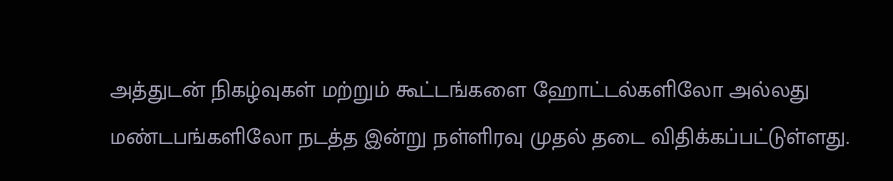அத்துடன் நிகழ்வுகள் மற்றும் கூட்டங்களை ஹோட்டல்களிலோ அல்லது மண்டபங்களிலோ நடத்த இன்று நள்ளிரவு முதல் தடை விதிக்கப்பட்டுள்ளது.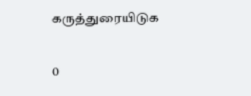கருத்துரையிடுக

0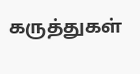கருத்துகள்